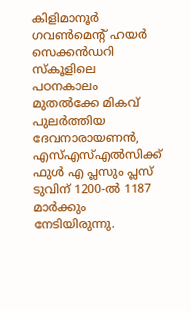കിളിമാനൂർ ഗവൺമെൻ്റ് ഹയർ സെക്കൻഡറി സ്കൂളിലെ പഠനകാലം മുതൽക്കേ മികവ് പുലർത്തിയ ദേവനാരായണൻ, എസ്എസ്എൽസിക്ക് ഫുൾ എ പ്ലസും പ്ലസ് ടുവിന് 1200-ൽ 1187 മാർക്കും നേടിയിരുന്നു.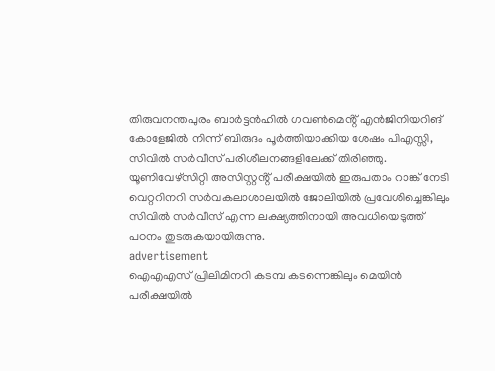തിരുവനന്തപുരം ബാർട്ടൻഹിൽ ഗവൺമെൻ്റ് എൻജിനിയറിങ് കോളേജിൽ നിന്ന് ബിരുദം പൂർത്തിയാക്കിയ ശേഷം പിഎസ്സി, സിവിൽ സർവീസ് പരിശീലനങ്ങളിലേക്ക് തിരിഞ്ഞു. യൂണിവേഴ്സിറ്റി അസിസ്റ്റൻ്റ് പരീക്ഷയിൽ ഇരുപതാം റാങ്ക് നേടി വെറ്ററിനറി സർവകലാശാലയിൽ ജോലിയിൽ പ്രവേശിച്ചെങ്കിലും സിവിൽ സർവീസ് എന്ന ലക്ഷ്യത്തിനായി അവധിയെടുത്ത് പഠനം തുടരുകയായിരുന്നു.
advertisement
ഐഎഎസ് പ്രിലിമിനറി കടമ്പ കടന്നെങ്കിലും മെയിൻ പരീക്ഷയിൽ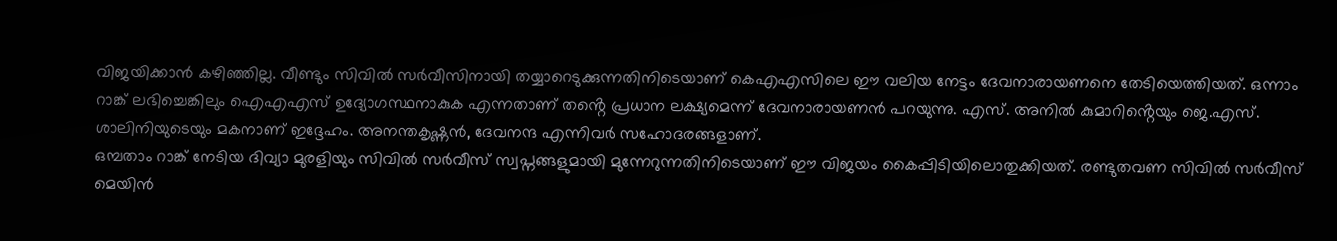വിജയിക്കാൻ കഴിഞ്ഞില്ല. വീണ്ടും സിവിൽ സർവീസിനായി തയ്യാറെടുക്കുന്നതിനിടെയാണ് കെഎഎസിലെ ഈ വലിയ നേട്ടം ദേവനാരായണനെ തേടിയെത്തിയത്. ഒന്നാം റാങ്ക് ലഭിച്ചെങ്കിലും ഐഎഎസ് ഉദ്യോഗസ്ഥനാകുക എന്നതാണ് തൻ്റെ പ്രധാന ലക്ഷ്യമെന്ന് ദേവനാരായണൻ പറയുന്നു. എസ്. അനിൽ കുമാറിൻ്റെയും ജെ.എസ്. ശാലിനിയുടെയും മകനാണ് ഇദ്ദേഹം. അനന്തകൃഷ്ണൻ, ദേവനന്ദ എന്നിവർ സഹോദരങ്ങളാണ്.
ഒമ്പതാം റാങ്ക് നേടിയ ദിവ്യാ മുരളിയും സിവിൽ സർവീസ് സ്വപ്നങ്ങളുമായി മുന്നേറുന്നതിനിടെയാണ് ഈ വിജയം കൈപ്പിടിയിലൊതുക്കിയത്. രണ്ടുതവണ സിവിൽ സർവീസ് മെയിൻ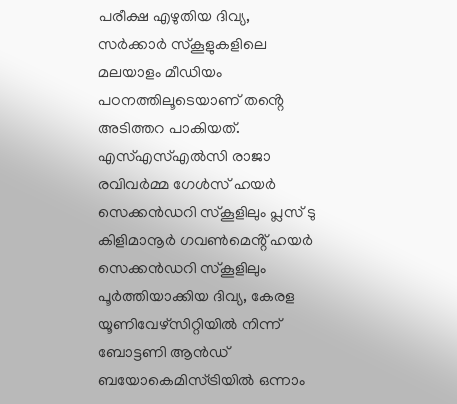പരീക്ഷ എഴുതിയ ദിവ്യ, സർക്കാർ സ്കൂളുകളിലെ മലയാളം മീഡിയം പഠനത്തിലൂടെയാണ് തൻ്റെ അടിത്തറ പാകിയത്. എസ്എസ്എൽസി രാജാ രവിവർമ്മ ഗേൾസ് ഹയർ സെക്കൻഡറി സ്കൂളിലും പ്ലസ് ടു കിളിമാനൂർ ഗവൺമെൻ്റ് ഹയർ സെക്കൻഡറി സ്കൂളിലും പൂർത്തിയാക്കിയ ദിവ്യ, കേരള യൂണിവേഴ്സിറ്റിയിൽ നിന്ന് ബോട്ടണി ആൻഡ് ബയോകെമിസ്ട്രിയിൽ ഒന്നാം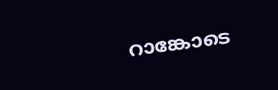റാങ്കോടെ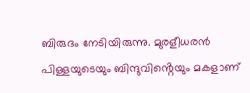ബിരുദം നേടിയിരുന്നു. മുരളീധരൻ പിള്ളയുടെയും ബിന്ദുവിൻ്റെയും മകളാണ്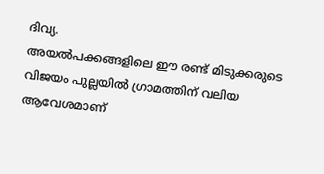ദിവ്യ.
അയൽപക്കങ്ങളിലെ ഈ രണ്ട് മിടുക്കരുടെ വിജയം പുല്ലയിൽ ഗ്രാമത്തിന് വലിയ ആവേശമാണ്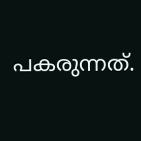പകരുന്നത്.